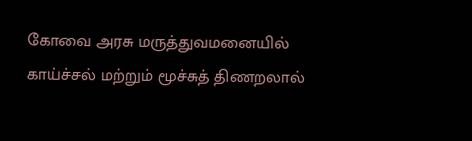கோவை அரசு மருத்துவமனையில் காய்ச்சல் மற்றும் மூச்சுத் திணறலால்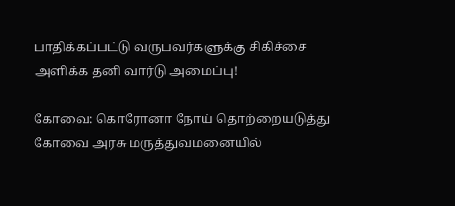பாதிக்கப்பட்டு வருபவர்களுக்கு சிகிச்சை அளிக்க தனி வார்டு அமைப்பு!

கோவை: கொரோனா நோய் தொற்றையடுத்து கோவை அரசு மருத்துவமனையில்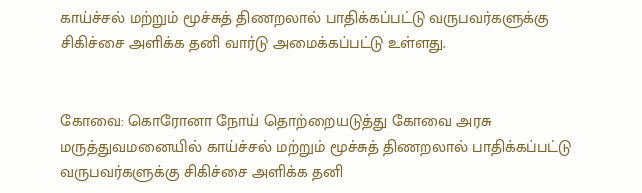காய்ச்சல் மற்றும் மூச்சுத் திணறலால் பாதிக்கப்பட்டு வருபவர்களுக்கு சிகிச்சை அளிக்க தனி வார்டு அமைக்கப்பட்டு உள்ளது.


கோவை: கொரோனா நோய் தொற்றையடுத்து கோவை அரசு மருத்துவமனையில் காய்ச்சல் மற்றும் மூச்சுத் திணறலால் பாதிக்கப்பட்டு வருபவர்களுக்கு சிகிச்சை அளிக்க தனி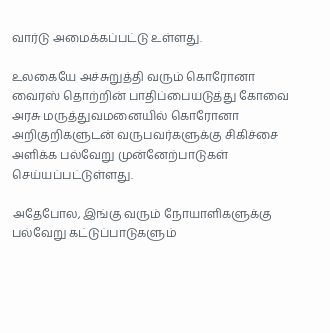வார்டு அமைக்கப்பட்டு உள்ளது.

உலகையே அச்சுறுத்தி வரும் கொரோனா வைரஸ் தொற்றின் பாதிப்பையடுத்து கோவை அரசு மருத்துவமனையில் கொரோனா அறிகுறிகளுடன் வருபவர்களுக்கு சிகிச்சை அளிக்க பல்வேறு முன்னேற்பாடுகள் செய்யப்பட்டுள்ளது.

அதேபோல, இங்கு வரும் நோயாளிகளுக்கு பல்வேறு கட்டுப்பாடுகளும்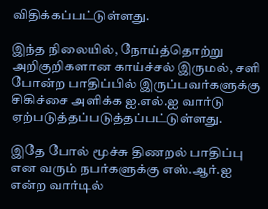விதிக்கப்பட்டுள்ளது.

இந்த நிலையில், நோய்த்தொற்று அறிகுறிகளான காய்ச்சல் இருமல், சளி போன்ற பாதிப்பில் இருப்பவர்களுக்கு சிகிச்சை அளிக்க ஐ.எல்.ஐ வார்டு ஏற்படுத்தப்படுத்தப்பட்டுள்ளது.

இதே போல் மூச்சு திணறல் பாதிப்பு என வரும் நபர்களுக்கு எஸ்.ஆர்.ஐ என்ற வார்டில்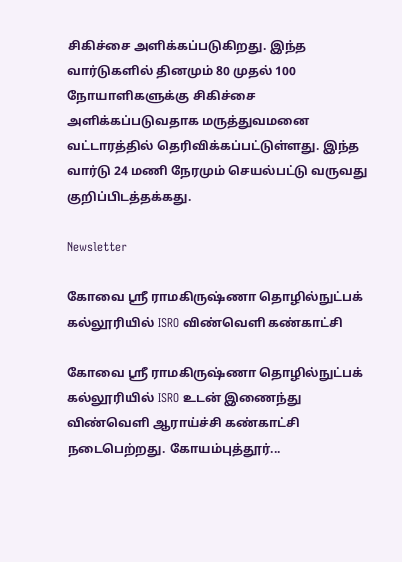சிகிச்சை அளிக்கப்படுகிறது. இந்த வார்டுகளில் தினமும் 80 முதல் 100 நோயாளிகளுக்கு சிகிச்சை அளிக்கப்படுவதாக மருத்துவமனை வட்டாரத்தில் தெரிவிக்கப்பட்டுள்ளது. இந்த வார்டு 24 மணி நேரமும் செயல்பட்டு வருவது குறிப்பிடத்தக்கது.

Newsletter

கோவை ஸ்ரீ ராமகிருஷ்ணா தொழில்நுட்பக் கல்லூரியில் ISRO விண்வெளி கண்காட்சி

கோவை ஸ்ரீ ராமகிருஷ்ணா தொழில்நுட்பக் கல்லூரியில் ISRO உடன் இணைந்து விண்வெளி ஆராய்ச்சி கண்காட்சி நடைபெற்றது. கோயம்புத்தூர்...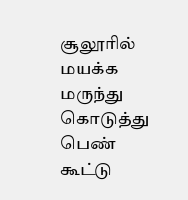சூலூரில் மயக்க மருந்து கொடுத்து பெண் கூட்டு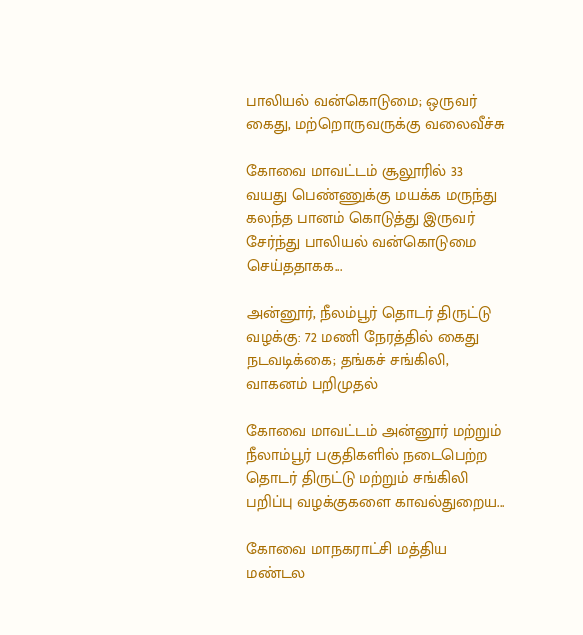பாலியல் வன்கொடுமை; ஒருவர் கைது, மற்றொருவருக்கு வலைவீச்சு

கோவை மாவட்டம் சூலூரில் 33 வயது பெண்ணுக்கு மயக்க மருந்து கலந்த பானம் கொடுத்து இருவர் சேர்ந்து பாலியல் வன்கொடுமை செய்ததாகக...

அன்னூர், நீலம்பூர் தொடர் திருட்டு வழக்கு: 72 மணி நேரத்தில் கைது நடவடிக்கை; தங்கச் சங்கிலி, வாகனம் பறிமுதல்

கோவை மாவட்டம் அன்னூர் மற்றும் நீலாம்பூர் பகுதிகளில் நடைபெற்ற தொடர் திருட்டு மற்றும் சங்கிலி பறிப்பு வழக்குகளை காவல்துறைய...

கோவை மாநகராட்சி மத்திய மண்டல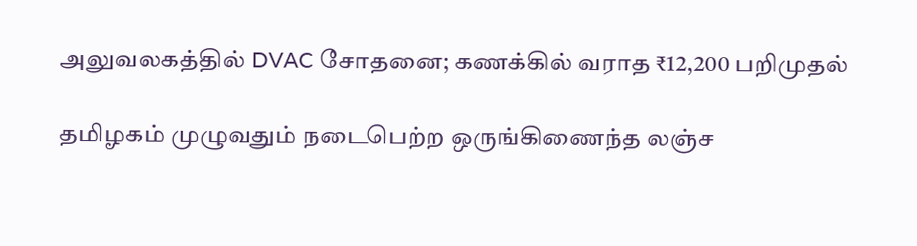அலுவலகத்தில் DVAC சோதனை; கணக்கில் வராத ₹12,200 பறிமுதல்

தமிழகம் முழுவதும் நடைபெற்ற ஒருங்கிணைந்த லஞ்ச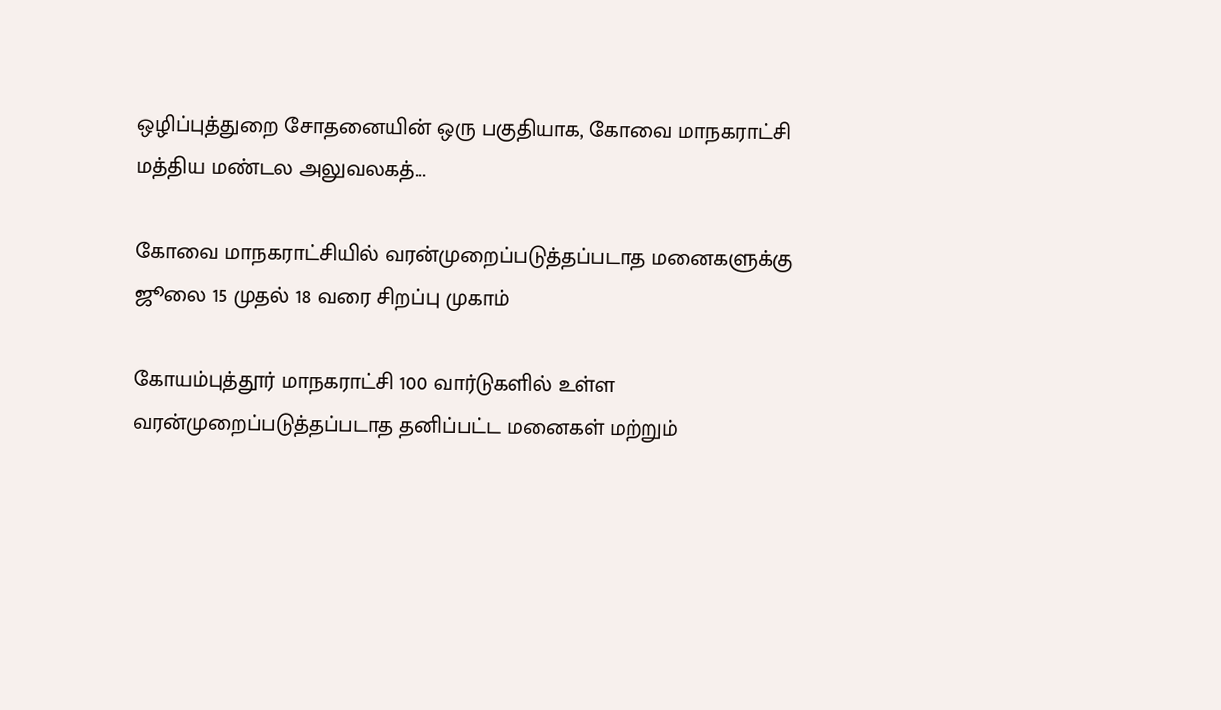ஒழிப்புத்துறை சோதனையின் ஒரு பகுதியாக, கோவை மாநகராட்சி மத்திய மண்டல அலுவலகத்...

கோவை மாநகராட்சியில் வரன்முறைப்படுத்தப்படாத மனைகளுக்கு ஜூலை 15 முதல் 18 வரை சிறப்பு முகாம்

கோயம்புத்தூர் மாநகராட்சி 100 வார்டுகளில் உள்ள வரன்முறைப்படுத்தப்படாத தனிப்பட்ட மனைகள் மற்றும்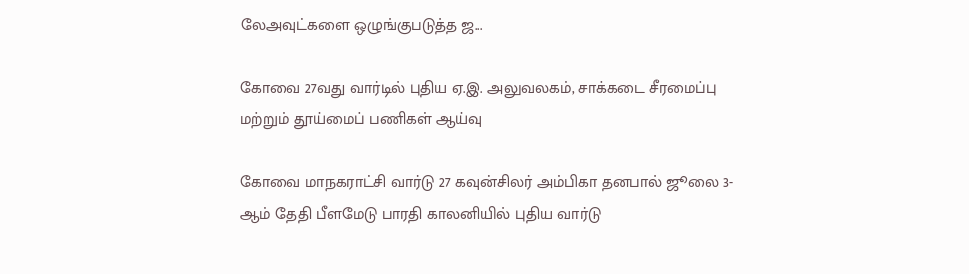லேஅவுட்களை ஒழுங்குபடுத்த ஜ...

கோவை 27வது வார்டில் புதிய ஏ.இ. அலுவலகம், சாக்கடை சீரமைப்பு மற்றும் தூய்மைப் பணிகள் ஆய்வு

கோவை மாநகராட்சி வார்டு 27 கவுன்சிலர் அம்பிகா தனபால் ஜூலை 3-ஆம் தேதி பீளமேடு பாரதி காலனியில் புதிய வார்டு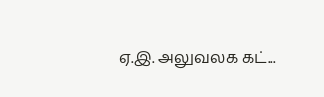ஏ.இ. அலுவலக கட்...